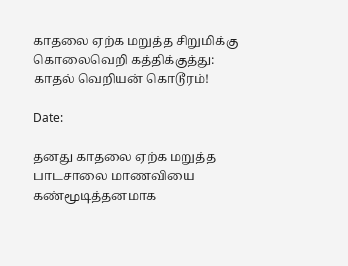காதலை ஏற்க மறுத்த சிறுமிக்கு கொலைவெறி கத்திக்குத்து: காதல் வெறியன் கொடூரம்!

Date:

தனது காதலை ஏற்க மறுத்த பாடசாலை மாணவியை கண்மூடித்தனமாக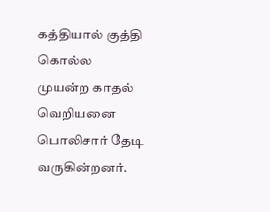கத்தியால் குத்தி கொல்ல முயன்ற காதல் வெறியனை பொலிசார் தேடி வருகின்றனர்.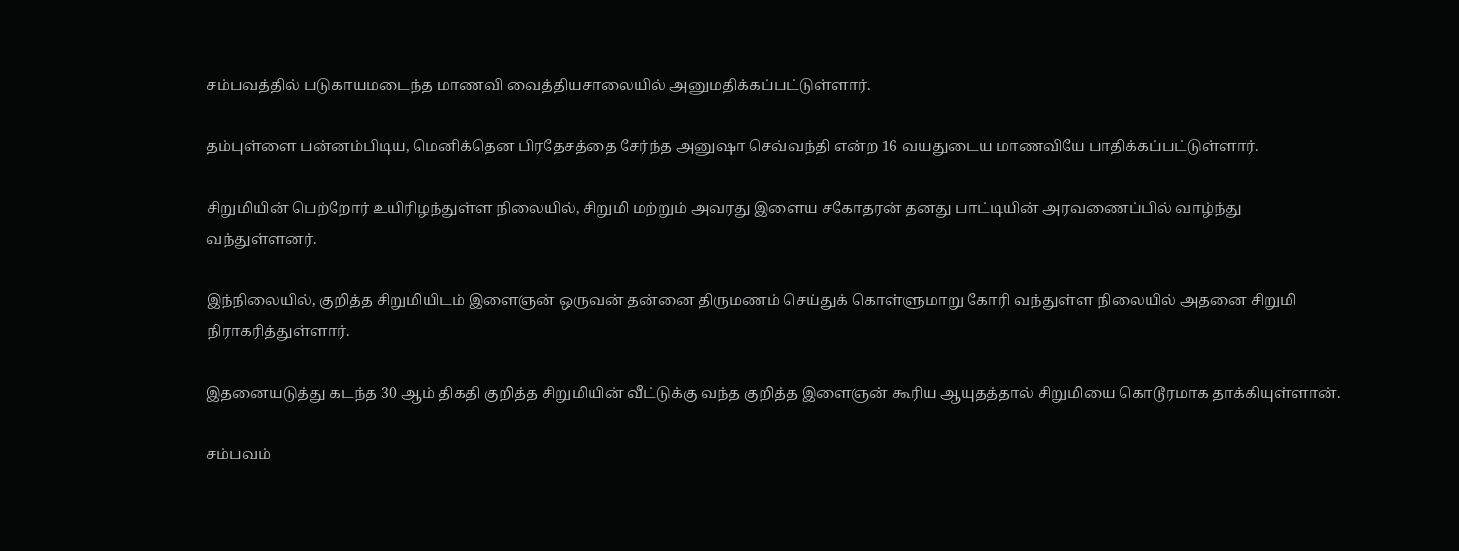சம்பவத்தில் படுகாயமடைந்த மாணவி வைத்தியசாலையில் அனுமதிக்கப்பட்டுள்ளார்.

தம்புள்ளை பன்னம்பிடிய, மெனிக்தென பிரதேசத்தை சேர்ந்த அனுஷா செவ்வந்தி என்ற 16 வயதுடைய மாணவியே பாதிக்கப்பட்டுள்ளார்.

சிறுமியின் பெற்றோர் உயிரிழந்துள்ள நிலையில், சிறுமி மற்றும் அவரது இளைய சகோதரன் தனது பாட்டியின் அரவணைப்பில் வாழ்ந்து வந்துள்ளனர்.

இந்நிலையில், குறித்த சிறுமியிடம் இளைஞன் ஒருவன் தன்னை திருமணம் செய்துக் கொள்ளுமாறு கோரி வந்துள்ள நிலையில் அதனை சிறுமி நிராகரித்துள்ளார்.

இதனையடுத்து கடந்த 30 ஆம் திகதி குறித்த சிறுமியின் வீட்டுக்கு வந்த குறித்த இளைஞன் கூரிய ஆயுதத்தால் சிறுமியை கொடூரமாக தாக்கியுள்ளான்.

சம்பவம்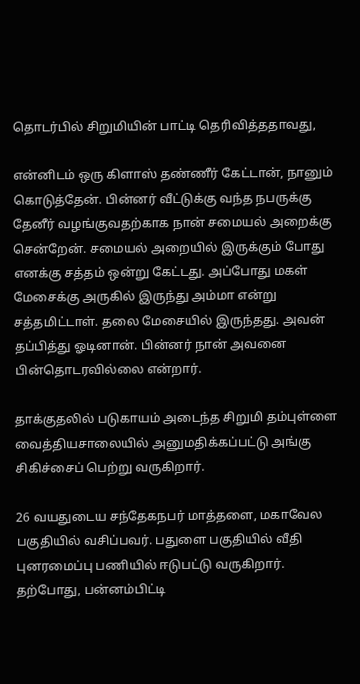தொடர்பில் சிறுமியின் பாட்டி தெரிவித்ததாவது,

என்னிடம் ஒரு கிளாஸ் தண்ணீர் கேட்டான், நானும் கொடுத்தேன். பின்னர் வீட்டுக்கு வந்த நபருக்கு தேனீர் வழங்குவதற்காக நான் சமையல் அறைக்கு சென்றேன். சமையல் அறையில் இருக்கும் போது எனக்கு சத்தம் ஒன்று கேட்டது. அப்போது மகள் மேசைக்கு அருகில் இருந்து அம்மா என்று சத்தமிட்டாள். தலை மேசையில் இருந்தது. அவன் தப்பித்து ஓடினான். பின்னர் நான் அவனை பின்தொடரவில்லை என்றார்.

தாக்குதலில் படுகாயம் அடைந்த சிறுமி தம்புள்ளை வைத்தியசாலையில் அனுமதிக்கப்பட்டு அங்கு சிகிச்சைப் பெற்று வருகிறார்.

26 வயதுடைய சந்தேகநபர் மாத்தளை, மகாவேல பகுதியில் வசிப்பவர். பதுளை பகுதியில் வீதி புனரமைப்பு பணியில் ஈடுபட்டு வருகிறார். தற்போது, பன்னம்பிட்டி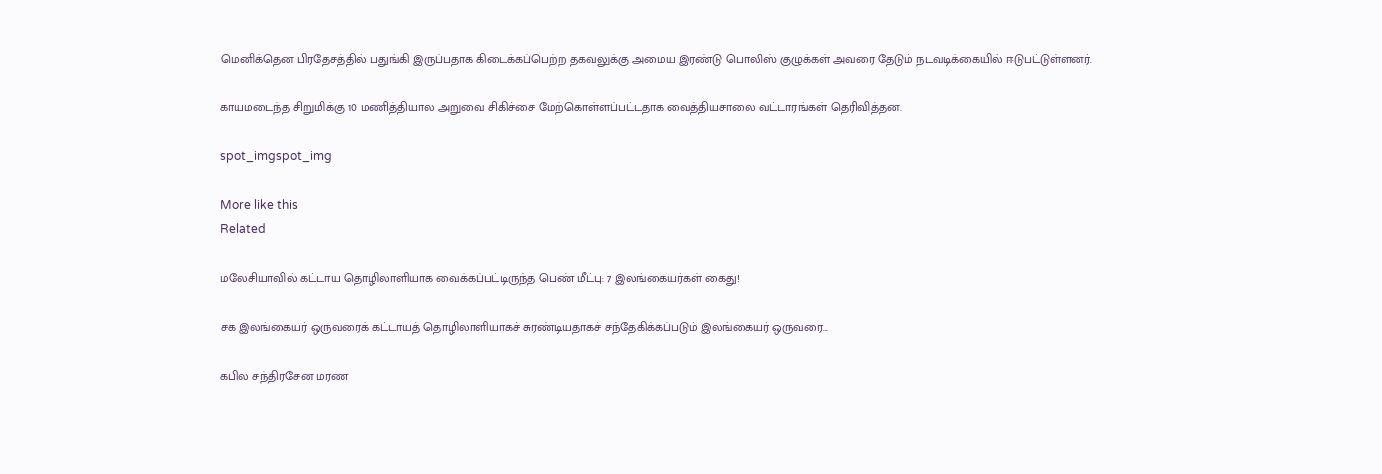மெனிக்தென பிரதேசத்தில் பதுங்கி இருப்பதாக கிடைக்கப்பெற்ற தகவலுக்கு அமைய இரண்டு பொலிஸ் குழுக்கள் அவரை தேடும் நடவடிக்கையில் ஈடுபட்டுள்ளனர்.

காயமடைந்த சிறுமிக்கு 10 மணித்தியால அறுவை சிகிச்சை மேற்கொள்ளப்பட்டதாக வைத்தியசாலை வட்டாரங்கள் தெரிவித்தன.

spot_imgspot_img

More like this
Related

மலேசியாவில் கட்டாய தொழிலாளியாக வைக்கப்பட்டிருந்த பெண் மீட்பு: 7 இலங்கையர்கள் கைது!

சக இலங்கையர் ஒருவரைக் கட்டாயத் தொழிலாளியாகச் சுரண்டியதாகச் சந்தேகிக்கப்படும் இலங்கையர் ஒருவரை...

கபில சந்திரசேன மரண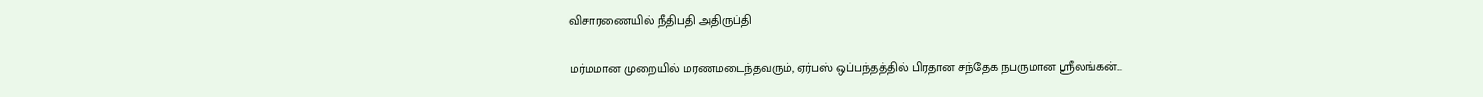விசாரணையில் நீதிபதி அதிருப்தி

மர்மமான முறையில் மரணமடைந்தவரும், ஏர்பஸ் ஒப்பந்தத்தில் பிரதான சந்தேக நபருமான ஸ்ரீலங்கன்...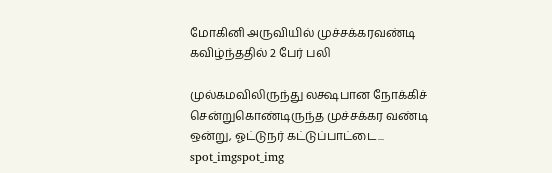மோகினி அருவியில் முச்சக்கரவண்டி கவிழ்ந்ததில் 2 பேர் பலி

முல்கமவிலிருந்து லக்ஷபான நோக்கிச் சென்றுகொண்டிருந்த முச்சக்கர வண்டி ஒன்று, ஓட்டுநர் கட்டுப்பாட்டை...
spot_imgspot_img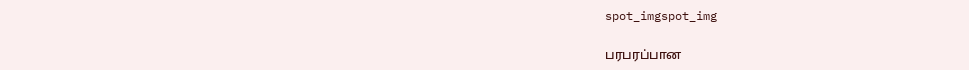spot_imgspot_img

பரபரப்பான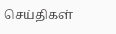செய்திகள்